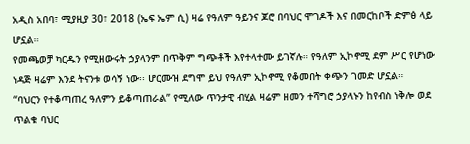አዲስ አበባ፣ ሚያዚያ 30፣ 2018 (ኤፍ ኤም ሲ) ዛሬ የዓለም ዓይንና ጆሮ በባህር ሞገዶች እና በመርከቦች ድምፅ ላይ ሆኗል።
የመጫወቻ ካርዱን የሚዘውሩት ኃያላንም በጥቅም ግጭቶች እየተላተሙ ይገኛሉ። የዓለም ኢኮኖሚ ደም ሥር የሆነው ነዳጅ ዛሬም እንደ ትናንቱ ወሳኝ ነው፡፡ ሆርሙዝ ደግሞ ይህ የዓለም ኢኮኖሚ የቆመበት ቀጭን ገመድ ሆኗል።
“ባህርን የተቆጣጠረ ዓለምን ይቆጣጠራል” የሚለው ጥንታዊ ብሂል ዛሬም ዘመን ተሻግሮ ኃያላኑን ከየብስ ነቅሎ ወደ ጥልቁ ባህር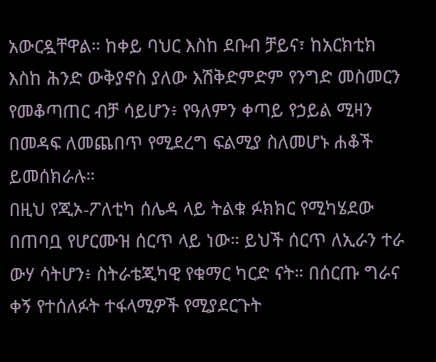አውርዷቸዋል። ከቀይ ባህር እስከ ደቡብ ቻይና፣ ከአርክቲክ እስከ ሕንድ ውቅያኖስ ያለው እሽቅድምድም የንግድ መስመርን የመቆጣጠር ብቻ ሳይሆን፥ የዓለምን ቀጣይ የኃይል ሚዛን በመዳፍ ለመጨበጥ የሚደረግ ፍልሚያ ስለመሆኑ ሐቆች ይመሰክራሉ።
በዚህ የጂኦ-ፖለቲካ ሰሌዳ ላይ ትልቁ ፉክክር የሚካሄደው በጠባቧ የሆርሙዝ ሰርጥ ላይ ነው። ይህች ሰርጥ ለኢራን ተራ ውሃ ሳትሆን፥ ስትራቴጂካዊ የቁማር ካርድ ናት። በሰርጡ ግራና ቀኝ የተሰለፉት ተፋላሚዎች የሚያደርጉት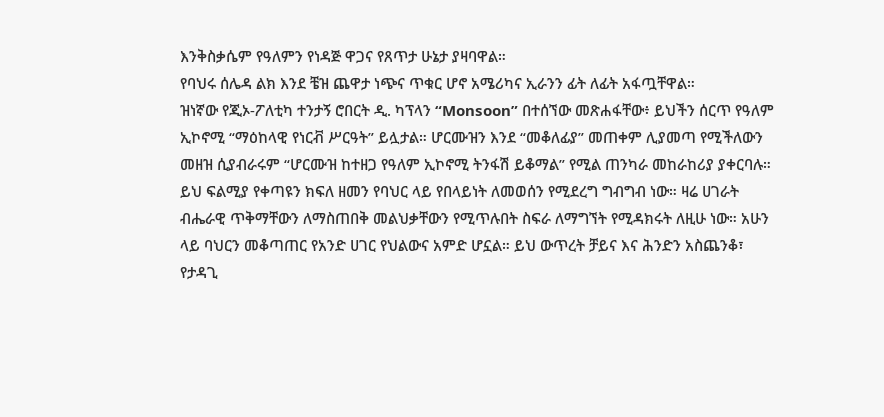እንቅስቃሴም የዓለምን የነዳጅ ዋጋና የጸጥታ ሁኔታ ያዛባዋል።
የባህሩ ሰሌዳ ልክ እንደ ቼዝ ጨዋታ ነጭና ጥቁር ሆኖ አሜሪካና ኢራንን ፊት ለፊት አፋጧቸዋል።
ዝነኛው የጂኦ-ፖለቲካ ተንታኝ ሮበርት ዲ. ካፕላን “Monsoon” በተሰኘው መጽሐፋቸው፥ ይህችን ሰርጥ የዓለም ኢኮኖሚ “ማዕከላዊ የነርቭ ሥርዓት” ይሏታል። ሆርሙዝን እንደ “መቆለፊያ” መጠቀም ሊያመጣ የሚችለውን መዘዝ ሲያብራሩም “ሆርሙዝ ከተዘጋ የዓለም ኢኮኖሚ ትንፋሽ ይቆማል” የሚል ጠንካራ መከራከሪያ ያቀርባሉ።
ይህ ፍልሚያ የቀጣዩን ክፍለ ዘመን የባህር ላይ የበላይነት ለመወሰን የሚደረግ ግብግብ ነው። ዛሬ ሀገራት ብሔራዊ ጥቅማቸውን ለማስጠበቅ መልህቃቸውን የሚጥሉበት ስፍራ ለማግኘት የሚዳክሩት ለዚሁ ነው። አሁን ላይ ባህርን መቆጣጠር የአንድ ሀገር የህልውና አምድ ሆኗል። ይህ ውጥረት ቻይና እና ሕንድን አስጨንቆ፣ የታዳጊ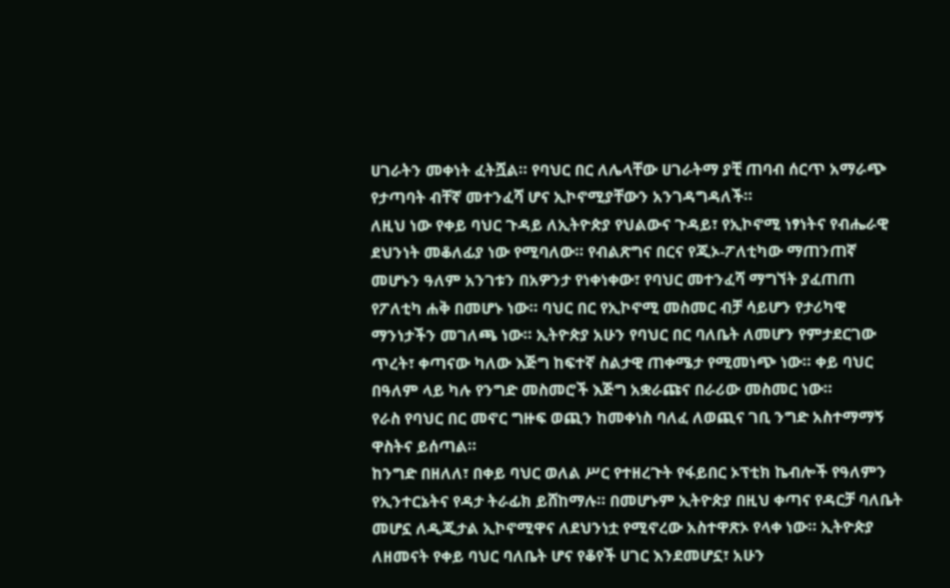ሀገራትን መቀነት ፈትሿል። የባህር በር ለሌላቸው ሀገራትማ ያቺ ጠባብ ሰርጥ አማራጭ የታጣባት ብቸኛ መተንፈሻ ሆና ኢኮኖሚያቸውን አንገዳግዳለች።
ለዚህ ነው የቀይ ባህር ጉዳይ ለኢትዮጵያ የህልውና ጉዳይ፣ የኢኮኖሚ ነፃነትና የብሔራዊ ደህንነት መቆለፊያ ነው የሚባለው። የብልጽግና በርና የጂኦ-ፖለቲካው ማጠንጠኛ መሆኑን ዓለም አንገቱን በአዎንታ የነቀነቀው፣ የባህር መተንፈሻ ማግኘት ያፈጠጠ የፖለቲካ ሐቅ በመሆኑ ነው። ባህር በር የኢኮኖሚ መስመር ብቻ ሳይሆን የታሪካዊ ማንነታችን መገለጫ ነው። ኢትዮጵያ አሁን የባህር በር ባለቤት ለመሆን የምታደርገው ጥረት፣ ቀጣናው ካለው እጅግ ከፍተኛ ስልታዊ ጠቀሜታ የሚመነጭ ነው። ቀይ ባህር በዓለም ላይ ካሉ የንግድ መስመሮች እጅግ አቋራጩና በራሪው መስመር ነው።
የራስ የባህር በር መኖር ግዙፍ ወጪን ከመቀነስ ባለፈ ለወጪና ገቢ ንግድ አስተማማኝ ዋስትና ይሰጣል።
ከንግድ በዘለለ፣ በቀይ ባህር ወለል ሥር የተዘረጉት የፋይበር ኦፕቲክ ኬብሎች የዓለምን የኢንተርኔትና የዳታ ትራፊክ ይሸከማሉ። በመሆኑም ኢትዮጵያ በዚህ ቀጣና የዳርቻ ባለቤት መሆኗ ለዲጂታል ኢኮኖሚዋና ለደህንነቷ የሚኖረው አስተዋጽኦ የላቀ ነው። ኢትዮጵያ ለዘመናት የቀይ ባህር ባለቤት ሆና የቆየች ሀገር እንደመሆኗ፣ አሁን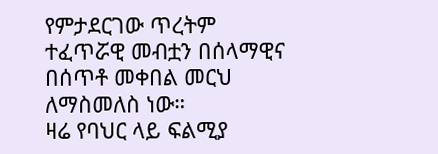የምታደርገው ጥረትም ተፈጥሯዊ መብቷን በሰላማዊና በሰጥቶ መቀበል መርህ ለማስመለስ ነው።
ዛሬ የባህር ላይ ፍልሚያ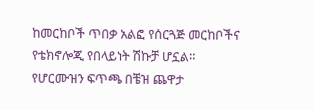ከመርከቦች ጥበቃ አልፎ የሰርጓጅ መርከቦችና የቴክኖሎጂ የበላይነት ሽኩቻ ሆኗል።
የሆርሙዝን ፍጥጫ በቼዝ ጨዋታ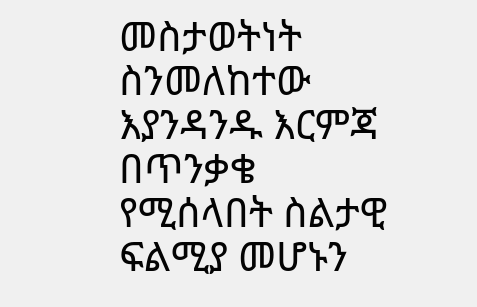መስታወትነት ስንመለከተው እያንዳንዱ እርምጃ በጥንቃቄ የሚሰላበት ስልታዊ ፍልሚያ መሆኑን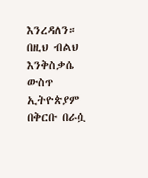እንረዳለን።
በዚህ ብልህ እንቅስቃሴ ውስጥ ኢትዮጵያም በቅርቡ በራሷ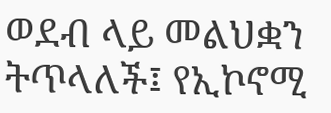ወደብ ላይ መልህቋን ትጥላለች፤ የኢኮኖሚ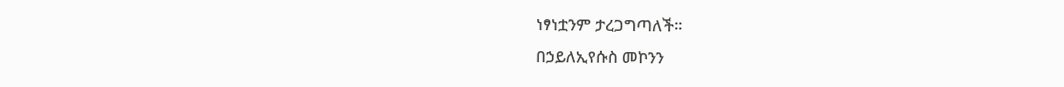ነፃነቷንም ታረጋግጣለች።
በኃይለኢየሱስ መኮንን